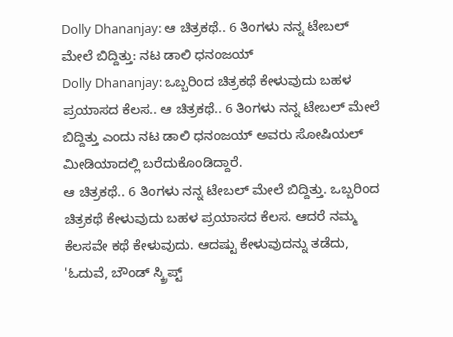Dolly Dhananjay: ಆ ಚಿತ್ರಕಥೆ.. 6 ತಿಂಗಳು ನನ್ನ ಟೇಬಲ್ ಮೇಲೆ ಬಿದ್ದಿತ್ತು: ನಟ ಡಾಲಿ ಧನಂಜಯ್
Dolly Dhananjay: ಒಬ್ಬರಿಂದ ಚಿತ್ರಕಥೆ ಕೇಳುವುದು ಬಹಳ ಪ್ರಯಾಸದ ಕೆಲಸ.. ಆ ಚಿತ್ರಕಥೆ.. 6 ತಿಂಗಳು ನನ್ನ ಟೇಬಲ್ ಮೇಲೆ ಬಿದ್ದಿತ್ತು ಎಂದು ನಟ ಡಾಲಿ ಧನಂಜಯ್ ಅವರು ಸೋಷಿಯಲ್ ಮೀಡಿಯಾದಲ್ಲಿ ಬರೆದುಕೊಂಡಿದ್ದಾರೆ.
ಆ ಚಿತ್ರಕಥೆ.. 6 ತಿಂಗಳು ನನ್ನ ಟೇಬಲ್ ಮೇಲೆ ಬಿದ್ದಿತ್ತು. ಒಬ್ಬರಿಂದ ಚಿತ್ರಕಥೆ ಕೇಳುವುದು ಬಹಳ ಪ್ರಯಾಸದ ಕೆಲಸ. ಆದರೆ ನಮ್ಮ ಕೆಲಸವೇ ಕಥೆ ಕೇಳುವುದು. ಆದಷ್ಟು ಕೇಳುವುದನ್ನು ತಡೆದು, 'ಓದುವೆ, ಬೌಂಡ್ ಸ್ಕ್ರಿಪ್ಟ್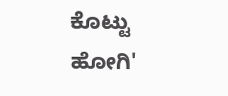ಕೊಟ್ಟು ಹೋಗಿ'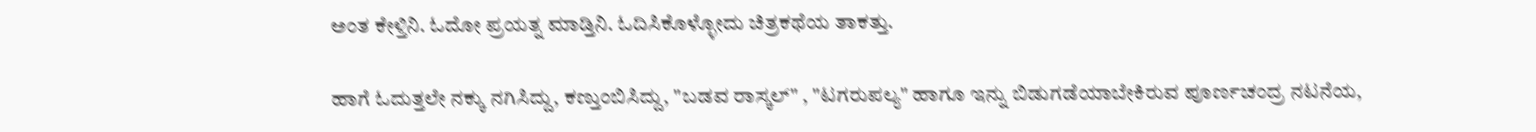ಅಂತ ಕೇಳ್ತಿನಿ. ಓದೋ ಪ್ರಯತ್ನ ಮಾಡ್ತಿನಿ. ಓದಿಸಿಕೊಳ್ಳೋದು ಚಿತ್ರಕಥೆಯ ತಾಕತ್ತು.

ಹಾಗೆ ಓದುತ್ತಲೇ ನಕ್ಕು ನಗಿಸಿದ್ದು, ಕಣ್ತುಂಬಿಸಿದ್ದು, "ಬಡವ ರಾಸ್ಕಲ್" , "ಟಗರುಪಲ್ಯ" ಹಾಗೂ ಇನ್ನು ಬಿಡುಗಡೆಯಾಬೇಕಿರುವ ಪೂರ್ಣಚಂದ್ರ ನಟನೆಯ,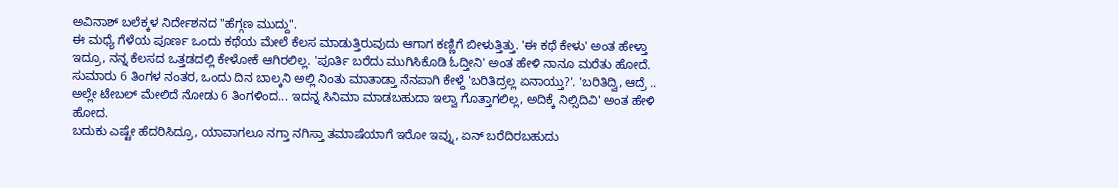ಅವಿನಾಶ್ ಬಲೆಕ್ಕಳ ನಿರ್ದೇಶನದ "ಹೆಗ್ಗಣ ಮುದ್ದು".
ಈ ಮಧ್ಯೆ ಗೆಳೆಯ ಪೂರ್ಣ ಒಂದು ಕಥೆಯ ಮೇಲೆ ಕೆಲಸ ಮಾಡುತ್ತಿರುವುದು ಆಗಾಗ ಕಣ್ಣಿಗೆ ಬೀಳುತ್ತಿತ್ತು. 'ಈ ಕಥೆ ಕೇಳು' ಅಂತ ಹೇಳ್ತಾ ಇದ್ರೂ, ನನ್ನ ಕೆಲಸದ ಒತ್ತಡದಲ್ಲಿ ಕೇಳೋಕೆ ಆಗಿರಲಿಲ್ಲ. 'ಪೂರ್ತಿ ಬರೆದು ಮುಗಿಸಿಕೊಡಿ ಓದ್ತೀನಿ' ಅಂತ ಹೇಳಿ ನಾನೂ ಮರೆತು ಹೋದೆ. ಸುಮಾರು 6 ತಿಂಗಳ ನಂತರ, ಒಂದು ದಿನ ಬಾಲ್ಕನಿ ಅಲ್ಲಿ ನಿಂತು ಮಾತಾಡ್ತಾ ನೆನಪಾಗಿ ಕೇಳ್ದೆ 'ಬರಿತಿದ್ರಲ್ಲ ಏನಾಯ್ತು?'. 'ಬರಿತಿದ್ವಿ, ಆದ್ರೆ .. ಅಲ್ಲೇ ಟೇಬಲ್ ಮೇಲಿದೆ ನೋಡು 6 ತಿಂಗಳಿಂದ... ಇದನ್ನ ಸಿನಿಮಾ ಮಾಡಬಹುದಾ ಇಲ್ವಾ ಗೊತ್ತಾಗಲಿಲ್ಲ, ಅದಿಕ್ಕೆ ನಿಲ್ಸಿದಿವಿ' ಅಂತ ಹೇಳಿ ಹೋದ.
ಬದುಕು ಎಷ್ಟೇ ಹೆದರಿಸಿದ್ರೂ, ಯಾವಾಗಲೂ ನಗ್ತಾ ನಗಿಸ್ತಾ ತಮಾಷೆಯಾಗೆ ಇರೋ ಇವ್ನು, ಏನ್ ಬರೆದಿರಬಹುದು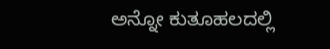ಅನ್ನೋ ಕುತೂಹಲದಲ್ಲಿ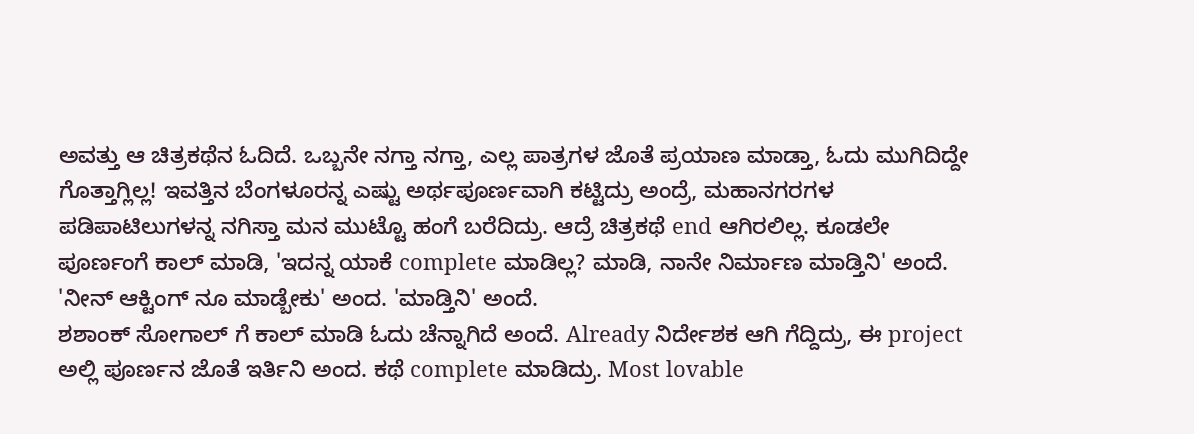ಅವತ್ತು ಆ ಚಿತ್ರಕಥೆನ ಓದಿದೆ. ಒಬ್ಬನೇ ನಗ್ತಾ ನಗ್ತಾ, ಎಲ್ಲ ಪಾತ್ರಗಳ ಜೊತೆ ಪ್ರಯಾಣ ಮಾಡ್ತಾ, ಓದು ಮುಗಿದಿದ್ದೇ ಗೊತ್ತಾಗ್ಲಿಲ್ಲ! ಇವತ್ತಿನ ಬೆಂಗಳೂರನ್ನ ಎಷ್ಟು ಅರ್ಥಪೂರ್ಣವಾಗಿ ಕಟ್ಟಿದ್ರು ಅಂದ್ರೆ, ಮಹಾನಗರಗಳ ಪಡಿಪಾಟಿಲುಗಳನ್ನ ನಗಿಸ್ತಾ ಮನ ಮುಟ್ಟೊ ಹಂಗೆ ಬರೆದಿದ್ರು. ಆದ್ರೆ ಚಿತ್ರಕಥೆ end ಆಗಿರಲಿಲ್ಲ. ಕೂಡಲೇ ಪೂರ್ಣಂಗೆ ಕಾಲ್ ಮಾಡಿ, 'ಇದನ್ನ ಯಾಕೆ complete ಮಾಡಿಲ್ಲ? ಮಾಡಿ, ನಾನೇ ನಿರ್ಮಾಣ ಮಾಡ್ತಿನಿ' ಅಂದೆ. 'ನೀನ್ ಆಕ್ಟಿಂಗ್ ನೂ ಮಾಡ್ಬೇಕು' ಅಂದ. 'ಮಾಡ್ತಿನಿ' ಅಂದೆ.
ಶಶಾಂಕ್ ಸೋಗಾಲ್ ಗೆ ಕಾಲ್ ಮಾಡಿ ಓದು ಚೆನ್ನಾಗಿದೆ ಅಂದೆ. Already ನಿರ್ದೇಶಕ ಆಗಿ ಗೆದ್ದಿದ್ರು, ಈ project ಅಲ್ಲಿ ಪೂರ್ಣನ ಜೊತೆ ಇರ್ತಿನಿ ಅಂದ. ಕಥೆ complete ಮಾಡಿದ್ರು. Most lovable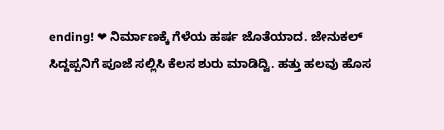ending! ❤ ನಿರ್ಮಾಣಕ್ಕೆ ಗೆಳೆಯ ಹರ್ಷ ಜೊತೆಯಾದ. ಜೇನುಕಲ್ ಸಿದ್ದಪ್ಪನಿಗೆ ಪೂಜೆ ಸಲ್ಲಿಸಿ ಕೆಲಸ ಶುರು ಮಾಡಿದ್ವಿ. ಹತ್ತು ಹಲವು ಹೊಸ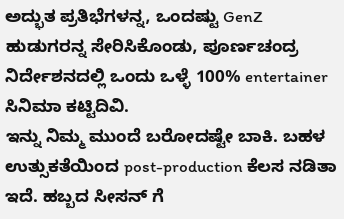ಅದ್ಭುತ ಪ್ರತಿಭೆಗಳನ್ನ, ಒಂದಷ್ಟು GenZ ಹುಡುಗರನ್ನ ಸೇರಿಸಿಕೊಂಡು, ಪೂರ್ಣಚಂದ್ರ ನಿರ್ದೇಶನದಲ್ಲಿ ಒಂದು ಒಳ್ಳೆ 100% entertainer ಸಿನಿಮಾ ಕಟ್ಟಿದಿವಿ.
ಇನ್ನು ನಿಮ್ಮ ಮುಂದೆ ಬರೋದಷ್ಟೇ ಬಾಕಿ. ಬಹಳ ಉತ್ಸುಕತೆಯಿಂದ post-production ಕೆಲಸ ನಡಿತಾ ಇದೆ. ಹಬ್ಬದ ಸೀಸನ್ ಗೆ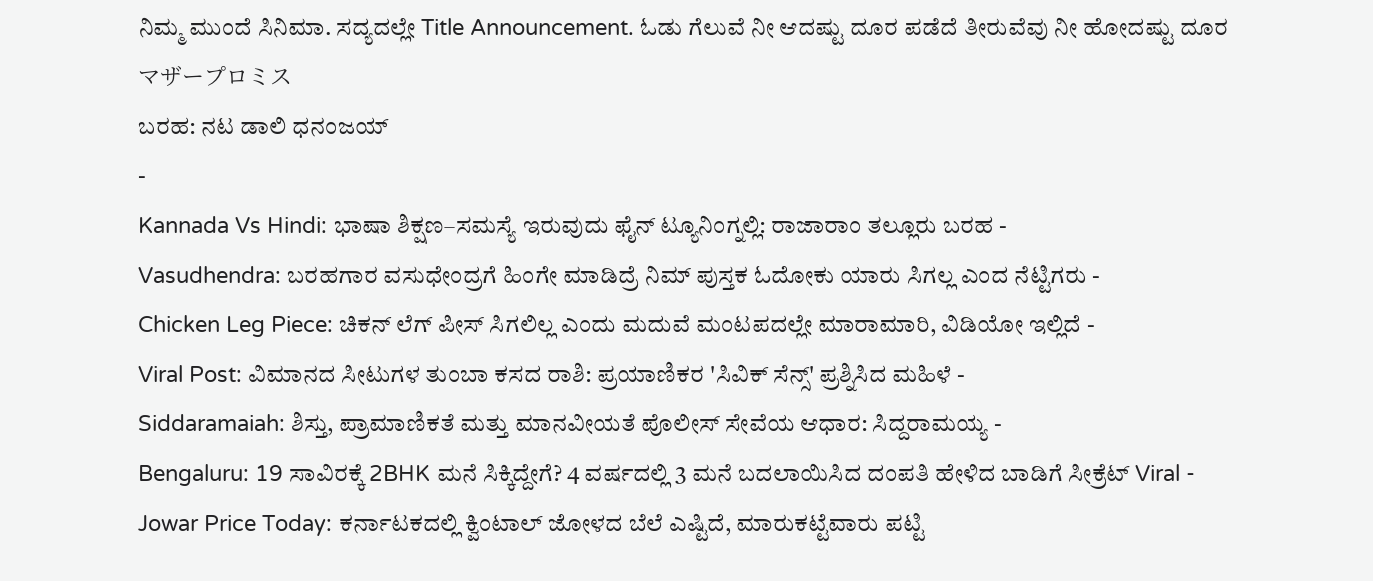ನಿಮ್ಮ ಮುಂದೆ ಸಿನಿಮಾ. ಸದ್ಯದಲ್ಲೇ Title Announcement. ಓಡು ಗೆಲುವೆ ನೀ ಆದಷ್ಟು ದೂರ ಪಡೆದೆ ತೀರುವೆವು ನೀ ಹೋದಷ್ಟು ದೂರ
マザープロミス
ಬರಹ: ನಟ ಡಾಲಿ ಧನಂಜಯ್
-
Kannada Vs Hindi: ಭಾಷಾ ಶಿಕ್ಷಣ–ಸಮಸ್ಯೆ ಇರುವುದು ಫೈನ್ ಟ್ಯೂನಿಂಗ್ನಲ್ಲಿ: ರಾಜಾರಾಂ ತಲ್ಲೂರು ಬರಹ -
Vasudhendra: ಬರಹಗಾರ ವಸುಧೇಂದ್ರಗೆ ಹಿಂಗೇ ಮಾಡಿದ್ರೆ ನಿಮ್ ಪುಸ್ತಕ ಓದೋಕು ಯಾರು ಸಿಗಲ್ಲ ಎಂದ ನೆಟ್ಟಿಗರು -
Chicken Leg Piece: ಚಿಕನ್ ಲೆಗ್ ಪೀಸ್ ಸಿಗಲಿಲ್ಲ ಎಂದು ಮದುವೆ ಮಂಟಪದಲ್ಲೇ ಮಾರಾಮಾರಿ, ವಿಡಿಯೋ ಇಲ್ಲಿದೆ -
Viral Post: ವಿಮಾನದ ಸೀಟುಗಳ ತುಂಬಾ ಕಸದ ರಾಶಿ: ಪ್ರಯಾಣಿಕರ 'ಸಿವಿಕ್ ಸೆನ್ಸ್' ಪ್ರಶ್ನಿಸಿದ ಮಹಿಳೆ -
Siddaramaiah: ಶಿಸ್ತು, ಪ್ರಾಮಾಣಿಕತೆ ಮತ್ತು ಮಾನವೀಯತೆ ಪೊಲೀಸ್ ಸೇವೆಯ ಆಧಾರ: ಸಿದ್ದರಾಮಯ್ಯ -
Bengaluru: 19 ಸಾವಿರಕ್ಕೆ 2BHK ಮನೆ ಸಿಕ್ಕಿದ್ದೇಗೆ? 4 ವರ್ಷದಲ್ಲಿ 3 ಮನೆ ಬದಲಾಯಿಸಿದ ದಂಪತಿ ಹೇಳಿದ ಬಾಡಿಗೆ ಸೀಕ್ರೆಟ್ Viral -
Jowar Price Today: ಕರ್ನಾಟಕದಲ್ಲಿ ಕ್ವಿಂಟಾಲ್ ಜೋಳದ ಬೆಲೆ ಎಷ್ಟಿದೆ, ಮಾರುಕಟ್ಟೆವಾರು ಪಟ್ಟಿ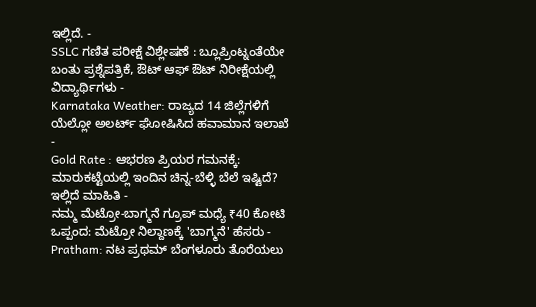ಇಲ್ಲಿದೆ. -
SSLC ಗಣಿತ ಪರೀಕ್ಷೆ ವಿಶ್ಲೇಷಣೆ : ಬ್ಲೂಪ್ರಿಂಟ್ನಂತೆಯೇ ಬಂತು ಪ್ರಶ್ನೆಪತ್ರಿಕೆ, ಔಟ್ ಆಫ್ ಔಟ್ ನಿರೀಕ್ಷೆಯಲ್ಲಿ ವಿದ್ಯಾರ್ಥಿಗಳು -
Karnataka Weather: ರಾಜ್ಯದ 14 ಜಿಲ್ಲೆಗಳಿಗೆ ಯೆಲ್ಲೋ ಅಲರ್ಟ್ ಘೋಷಿಸಿದ ಹವಾಮಾನ ಇಲಾಖೆ -
Gold Rate : ಆಭರಣ ಪ್ರಿಯರ ಗಮನಕ್ಕೆ: ಮಾರುಕಟ್ಟೆಯಲ್ಲಿ ಇಂದಿನ ಚಿನ್ನ-ಬೆಳ್ಳಿ ಬೆಲೆ ಇಷ್ಟಿದೆ? ಇಲ್ಲಿದೆ ಮಾಹಿತಿ -
ನಮ್ಮ ಮೆಟ್ರೋ-ಬಾಗ್ಮನೆ ಗ್ರೂಪ್ ಮಧ್ಯೆ ₹40 ಕೋಟಿ ಒಪ್ಪಂದ: ಮೆಟ್ರೋ ನಿಲ್ದಾಣಕ್ಕೆ 'ಬಾಗ್ಮನೆ' ಹೆಸರು -
Pratham: ನಟ ಪ್ರಥಮ್ ಬೆಂಗಳೂರು ತೊರೆಯಲು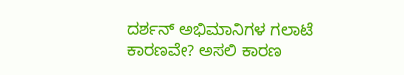ದರ್ಶನ್ ಅಭಿಮಾನಿಗಳ ಗಲಾಟೆ ಕಾರಣವೇ? ಅಸಲಿ ಕಾರಣ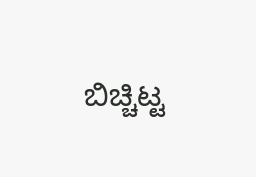ಬಿಚ್ಚಿಟ್ಟ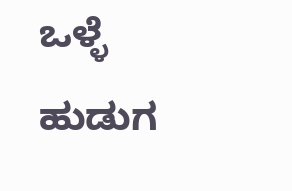ಒಳ್ಳೆ ಹುಡುಗ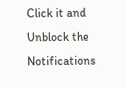Click it and Unblock the Notifications